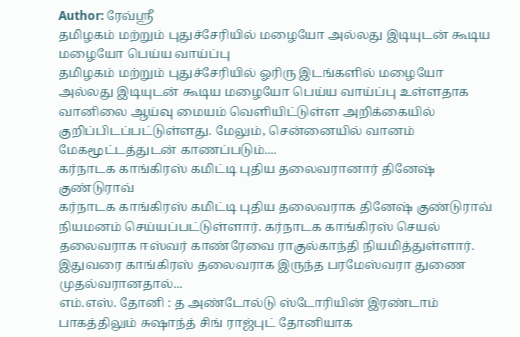Author: ரேவ்ஸ்ரீ
தமிழகம் மற்றும் புதுச்சேரியில் மழையோ அல்லது இடியுடன் கூடிய மழையோ பெய்ய வாய்ப்பு
தமிழகம் மற்றும் புதுச்சேரியில் ஓரிரு இடங்களில் மழையோ அல்லது இடியுடன் கூடிய மழையோ பெய்ய வாய்ப்பு உள்ளதாக வானிலை ஆய்வு மையம் வெளியிட்டுள்ள அறிக்கையில் குறிப்பிடப்பட்டுள்ளது. மேலும், சென்னையில் வானம் மேகமூட்டத்துடன் காணப்படும்....
கர்நாடக காங்கிரஸ் கமிட்டி புதிய தலைவரானார் தினேஷ் குண்டுராவ்
கர்நாடக காங்கிரஸ் கமிட்டி புதிய தலைவராக தினேஷ் குண்டுராவ் நியமனம் செய்யப்பட்டுள்ளார். கர்நாடக காங்கிரஸ் செயல் தலைவராக ஈஸ்வர் காண்ரேவை ராகுல்காந்தி நியமித்துள்ளார். இதுவரை காங்கிரஸ் தலைவராக இருந்த பரமேஸ்வரா துணை முதல்வரானதால்...
எம்.எஸ். தோனி : த அண்டோல்டு ஸ்டோரியின் இரண்டாம் பாகத்திலும் சுஷாந்த் சிங் ராஜ்புட் தோனியாக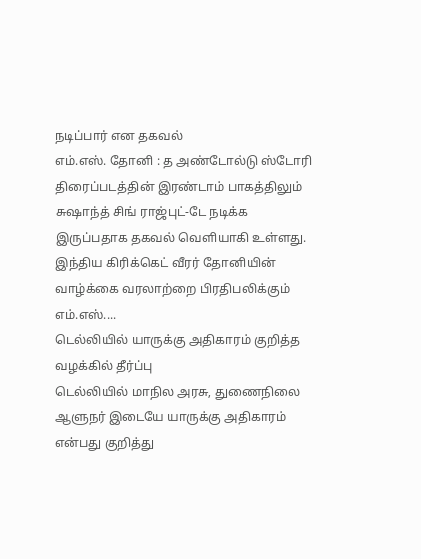நடிப்பார் என தகவல்
எம்.எஸ். தோனி : த அண்டோல்டு ஸ்டோரி திரைப்படத்தின் இரண்டாம் பாகத்திலும் சுஷாந்த் சிங் ராஜ்புட்-டே நடிக்க இருப்பதாக தகவல் வெளியாகி உள்ளது.
இந்திய கிரிக்கெட் வீரர் தோனியின் வாழ்க்கை வரலாற்றை பிரதிபலிக்கும் எம்.எஸ்....
டெல்லியில் யாருக்கு அதிகாரம் குறித்த வழக்கில் தீர்ப்பு
டெல்லியில் மாநில அரசு, துணைநிலை ஆளுநர் இடையே யாருக்கு அதிகாரம் என்பது குறித்து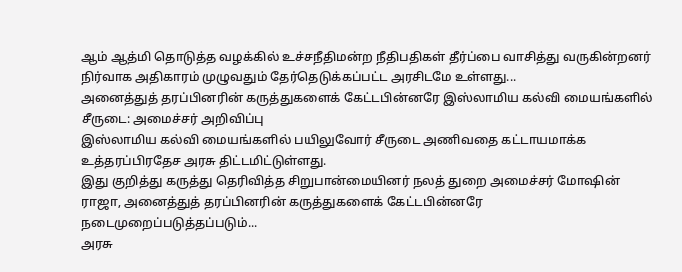ஆம் ஆத்மி தொடுத்த வழக்கில் உச்சநீதிமன்ற நீதிபதிகள் தீர்ப்பை வாசித்து வருகின்றனர்
நிர்வாக அதிகாரம் முழுவதும் தேர்தெடுக்கப்பட்ட அரசிடமே உள்ளது...
அனைத்துத் தரப்பினரின் கருத்துகளைக் கேட்டபின்னரே இஸ்லாமிய கல்வி மையங்களில் சீருடை: அமைச்சர் அறிவிப்பு
இஸ்லாமிய கல்வி மையங்களில் பயிலுவோர் சீருடை அணிவதை கட்டாயமாக்க உத்தரப்பிரதேச அரசு திட்டமிட்டுள்ளது.
இது குறித்து கருத்து தெரிவித்த சிறுபான்மையினர் நலத் துறை அமைச்சர் மோஷின் ராஜா, அனைத்துத் தரப்பினரின் கருத்துகளைக் கேட்டபின்னரே நடைமுறைப்படுத்தப்படும்...
அரசு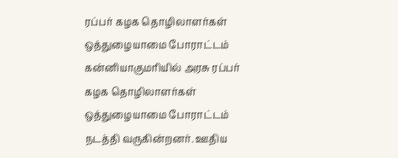ரப்பர் கழக தொழிலாளர்கள் ஒத்துழையாமை போராட்டம்
கன்னியாகுமரியில் அரசு ரப்பர் கழக தொழிலாளர்கள் ஒத்துழையாமை போராட்டம் நடத்தி வருகின்றனர். ஊதிய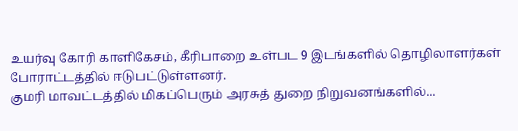உயர்வு கோரி காளிகேசம், கீரிபாறை உள்பட 9 இடங்களில் தொழிலாளர்கள் போராட்டத்தில் ஈடுபட்டுள்ளனர்.
குமரி மாவட்டத்தில் மிகப்பெரும் அரசுத் துறை நிறுவனங்களில்...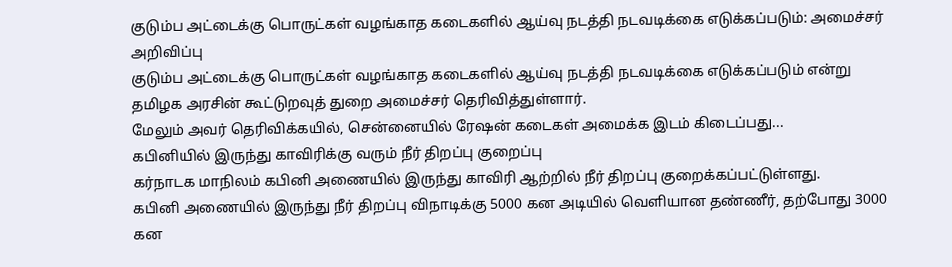குடும்ப அட்டைக்கு பொருட்கள் வழங்காத கடைகளில் ஆய்வு நடத்தி நடவடிக்கை எடுக்கப்படும்: அமைச்சர் அறிவிப்பு
குடும்ப அட்டைக்கு பொருட்கள் வழங்காத கடைகளில் ஆய்வு நடத்தி நடவடிக்கை எடுக்கப்படும் என்று தமிழக அரசின் கூட்டுறவுத் துறை அமைச்சர் தெரிவித்துள்ளார்.
மேலும் அவர் தெரிவிக்கயில், சென்னையில் ரேஷன் கடைகள் அமைக்க இடம் கிடைப்பது...
கபினியில் இருந்து காவிரிக்கு வரும் நீர் திறப்பு குறைப்பு
கர்நாடக மாநிலம் கபினி அணையில் இருந்து காவிரி ஆற்றில் நீர் திறப்பு குறைக்கப்பட்டுள்ளது.
கபினி அணையில் இருந்து நீர் திறப்பு விநாடிக்கு 5000 கன அடியில் வெளியான தண்ணீர், தற்போது 3000 கன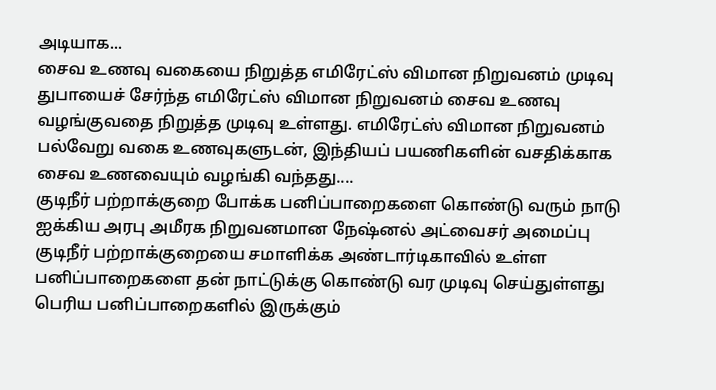அடியாக...
சைவ உணவு வகையை நிறுத்த எமிரேட்ஸ் விமான நிறுவனம் முடிவு
துபாயைச் சேர்ந்த எமிரேட்ஸ் விமான நிறுவனம் சைவ உணவு வழங்குவதை நிறுத்த முடிவு உள்ளது. எமிரேட்ஸ் விமான நிறுவனம் பல்வேறு வகை உணவுகளுடன், இந்தியப் பயணிகளின் வசதிக்காக சைவ உணவையும் வழங்கி வந்தது....
குடிநீர் பற்றாக்குறை போக்க பனிப்பாறைகளை கொண்டு வரும் நாடு
ஐக்கிய அரபு அமீரக நிறுவனமான நேஷ்னல் அட்வைசர் அமைப்பு குடிநீர் பற்றாக்குறையை சமாளிக்க அண்டார்டிகாவில் உள்ள பனிப்பாறைகளை தன் நாட்டுக்கு கொண்டு வர முடிவு செய்துள்ளது
பெரிய பனிப்பாறைகளில் இருக்கும்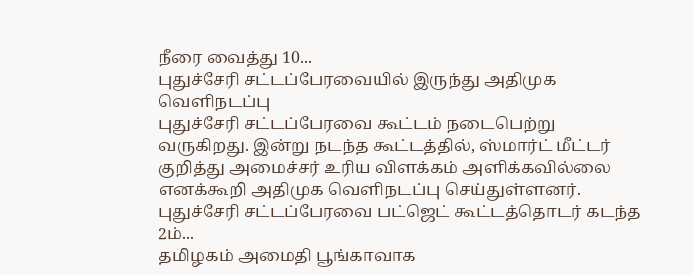நீரை வைத்து 10...
புதுச்சேரி சட்டப்பேரவையில் இருந்து அதிமுக வெளிநடப்பு
புதுச்சேரி சட்டப்பேரவை கூட்டம் நடைபெற்று வருகிறது. இன்று நடந்த கூட்டத்தில், ஸ்மார்ட் மீட்டர் குறித்து அமைச்சர் உரிய விளக்கம் அளிக்கவில்லை எனக்கூறி அதிமுக வெளிநடப்பு செய்துள்ளனர்.
புதுச்சேரி சட்டப்பேரவை பட்ஜெட் கூட்டத்தொடர் கடந்த 2ம்...
தமிழகம் அமைதி பூங்காவாக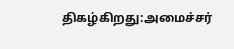திகழ்கிறது:அமைச்சர்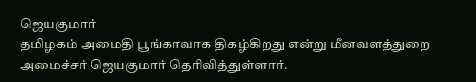ஜெயகுமார்
தமிழகம் அமைதி பூங்காவாக திகழ்கிறது என்று மீனவளத்துறை அமைச்சர் ஜெயகுமார் தெரிவித்துள்ளார்.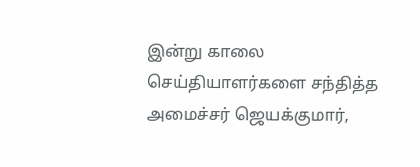இன்று காலை செய்தியாளர்களை சந்தித்த அமைச்சர் ஜெயக்குமார்,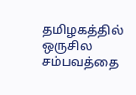தமிழகத்தில் ஒருசில சம்பவத்தை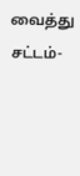வைத்து சட்டம்-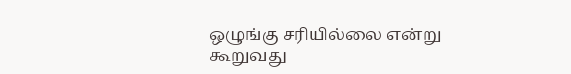ஒழுங்கு சரியில்லை என்று கூறுவது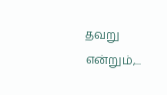தவறு என்றும்,...